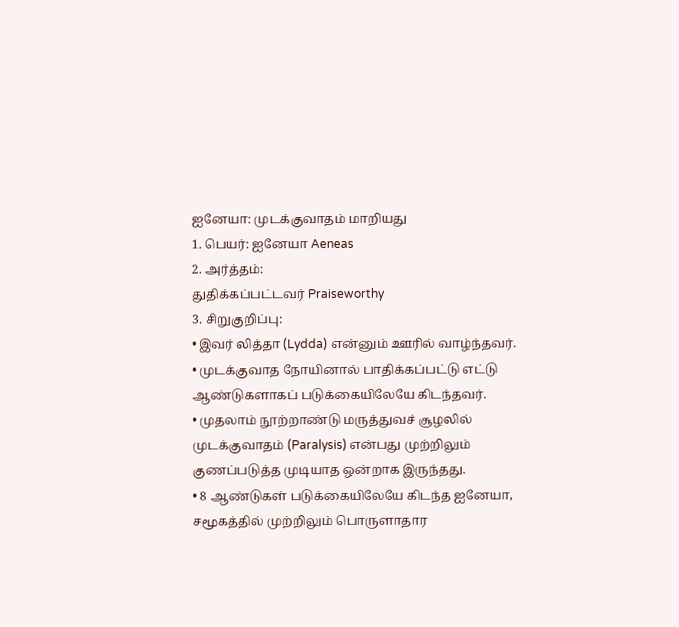ஐனேயா: முடக்குவாதம் மாறியது
1. பெயர்: ஐனேயா Aeneas
2. அர்த்தம்:
துதிக்கப்பட்டவர் Praiseworthy
3. சிறுகுறிப்பு:
• இவர் லித்தா (Lydda) என்னும் ஊரில் வாழ்ந்தவர்.
• முடக்குவாத நோயினால் பாதிக்கப்பட்டு எட்டு ஆண்டுகளாகப் படுக்கையிலேயே கிடந்தவர்.
• முதலாம் நூற்றாண்டு மருத்துவச் சூழலில் முடக்குவாதம் (Paralysis) என்பது முற்றிலும் குணப்படுத்த முடியாத ஒன்றாக இருந்தது.
• 8 ஆண்டுகள் படுக்கையிலேயே கிடந்த ஐனேயா, சமூகத்தில் முற்றிலும் பொருளாதார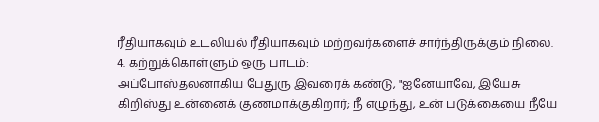ரீதியாகவும் உடலியல் ரீதியாகவும் மற்றவர்களைச் சார்ந்திருக்கும் நிலை.
4. கற்றுக்கொள்ளும் ஒரு பாடம்:
அப்போஸ்தலனாகிய பேதுரு இவரைக் கண்டு, "ஐனேயாவே, இயேசு கிறிஸ்து உன்னைக் குணமாக்குகிறார்; நீ எழுந்து, உன் படுக்கையை நீயே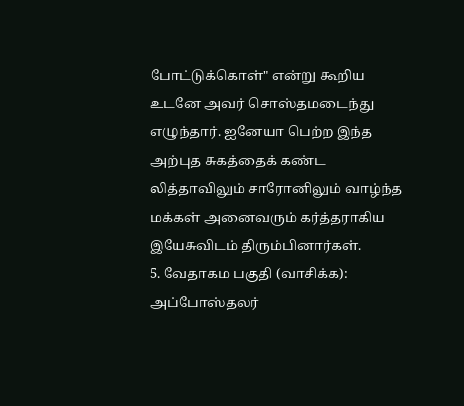போட்டுக்கொள்" என்று கூறிய உடனே அவர் சொஸ்தமடைந்து எழுந்தார். ஐனேயா பெற்ற இந்த அற்புத சுகத்தைக் கண்ட லித்தாவிலும் சாரோனிலும் வாழ்ந்த மக்கள் அனைவரும் கர்த்தராகிய இயேசுவிடம் திரும்பினார்கள்.
5. வேதாகம பகுதி (வாசிக்க):
அப்போஸ்தலர்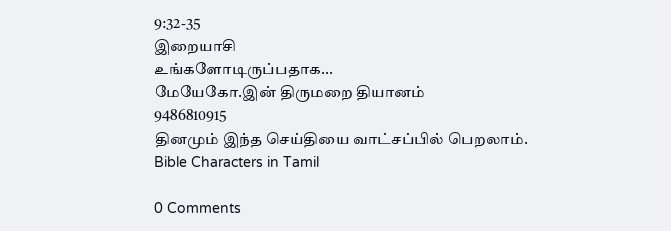9:32-35
இறையாசி
உங்களோடிருப்பதாக...
மேயேகோ.இன் திருமறை தியானம்
9486810915
தினமும் இந்த செய்தியை வாட்சப்பில் பெறலாம்.
Bible Characters in Tamil

0 Comments